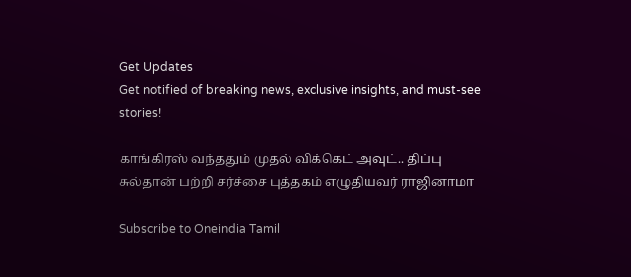Get Updates
Get notified of breaking news, exclusive insights, and must-see stories!

காங்கிரஸ் வந்ததும் முதல் விக்கெட் அவுட்.. திப்பு சுல்தான் பற்றி சர்ச்சை புத்தகம் எழுதியவர் ராஜினாமா

Subscribe to Oneindia Tamil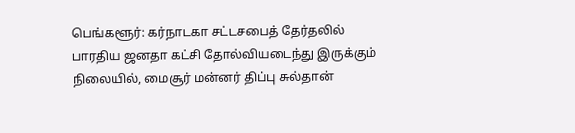பெங்களூர்: கர்நாடகா சட்டசபைத் தேர்தலில் பாரதிய ஜனதா கட்சி தோல்வியடைந்து இருக்கும் நிலையில், மைசூர் மன்னர் திப்பு சுல்தான்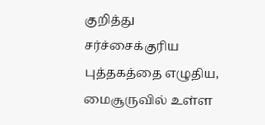குறித்து சர்ச்சைக்குரிய புத்தகத்தை எழுதிய, மைசூருவில் உள்ள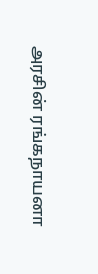அரசின் ரங்கநாயனா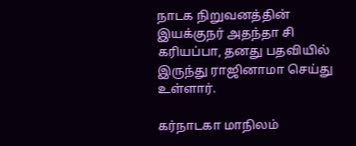நாடக நிறுவனத்தின் இயக்குநர் அதந்தா சி கரியப்பா, தனது பதவியில் இருந்து ராஜினாமா செய்து உள்ளார்.

கர்நாடகா மாநிலம்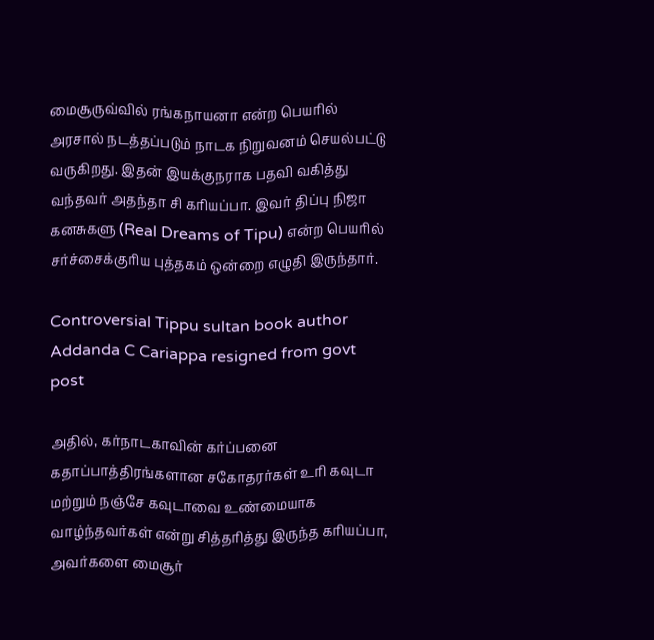மைசூருவ்வில் ரங்கநாயனா என்ற பெயரில் அரசால் நடத்தப்படும் நாடக நிறுவனம் செயல்பட்டு வருகிறது. இதன் இயக்குநராக பதவி வகித்து வந்தவர் அதந்தா சி கரியப்பா. இவர் திப்பு நிஜா கனசுகளு (Real Dreams of Tipu) என்ற பெயரில் சர்ச்சைக்குரிய புத்தகம் ஒன்றை எழுதி இருந்தார்.

Controversial Tippu sultan book author Addanda C Cariappa resigned from govt post

அதில், கர்நாடகாவின் கர்ப்பனை கதாப்பாத்திரங்களான சகோதரர்கள் உரி கவுடா மற்றும் நஞ்சே கவுடாவை உண்மையாக வாழ்ந்தவர்கள் என்று சித்தரித்து இருந்த கரியப்பா, அவர்களை மைசூர்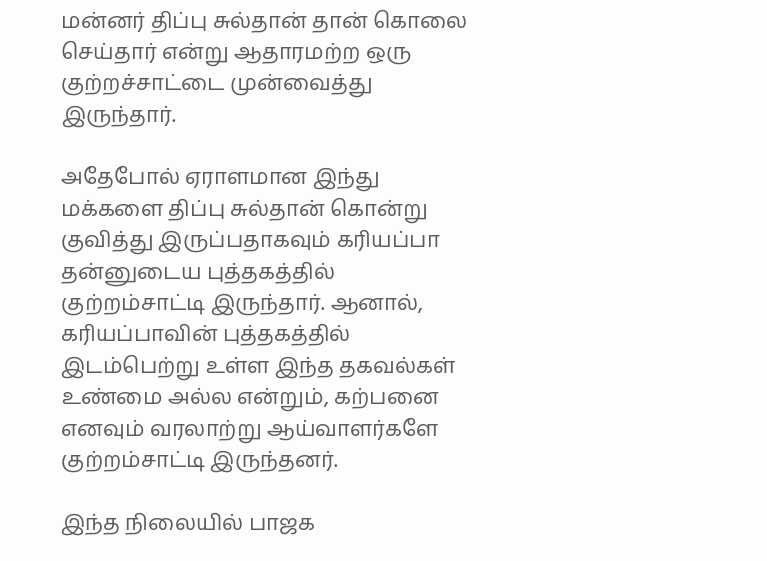மன்னர் திப்பு சுல்தான் தான் கொலை செய்தார் என்று ஆதாரமற்ற ஒரு குற்றச்சாட்டை முன்வைத்து இருந்தார்.

அதேபோல் ஏராளமான இந்து மக்களை திப்பு சுல்தான் கொன்று குவித்து இருப்பதாகவும் கரியப்பா தன்னுடைய புத்தகத்தில் குற்றம்சாட்டி இருந்தார். ஆனால், கரியப்பாவின் புத்தகத்தில் இடம்பெற்று உள்ள இந்த தகவல்கள் உண்மை அல்ல என்றும், கற்பனை எனவும் வரலாற்று ஆய்வாளர்களே குற்றம்சாட்டி இருந்தனர்.

இந்த நிலையில் பாஜக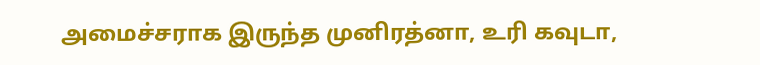அமைச்சராக இருந்த முனிரத்னா, உரி கவுடா,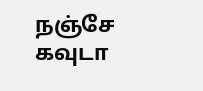நஞ்சே கவுடா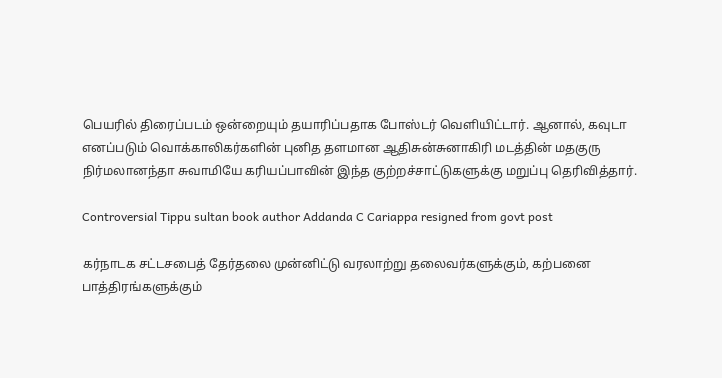பெயரில் திரைப்படம் ஒன்றையும் தயாரிப்பதாக போஸ்டர் வெளியிட்டார். ஆனால், கவுடா எனப்படும் வொக்காலிகர்களின் புனித தளமான ஆதிசுன்சுனாகிரி மடத்தின் மதகுரு நிர்மலானந்தா சுவாமியே கரியப்பாவின் இந்த குற்றச்சாட்டுகளுக்கு மறுப்பு தெரிவித்தார்.

Controversial Tippu sultan book author Addanda C Cariappa resigned from govt post

கர்நாடக சட்டசபைத் தேர்தலை முன்னிட்டு வரலாற்று தலைவர்களுக்கும், கற்பனை பாத்திரங்களுக்கும்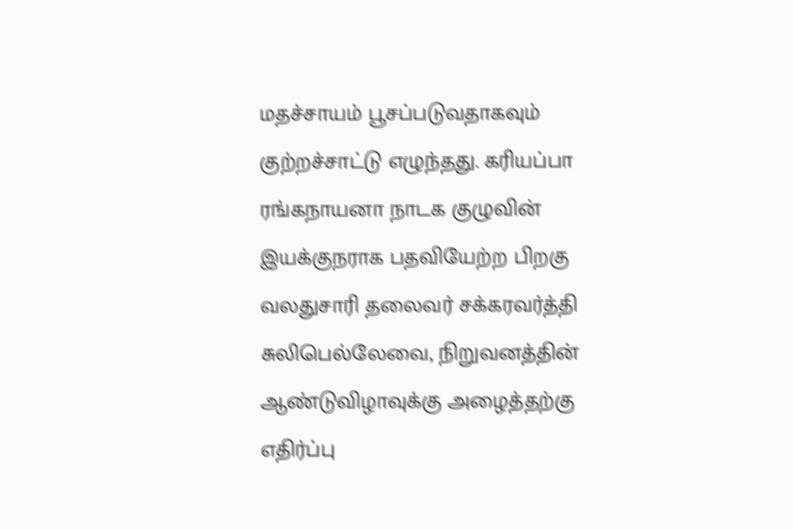மதச்சாயம் பூசப்படுவதாகவும் குற்றச்சாட்டு எழுந்தது. கரியப்பா ரங்கநாயனா நாடக குழுவின் இயக்குநராக பதவியேற்ற பிறகு வலதுசாரி தலைவர் சக்கரவர்த்தி சுலிபெல்லேவை, நிறுவனத்தின் ஆண்டுவிழாவுக்கு அழைத்தற்கு எதிர்ப்பு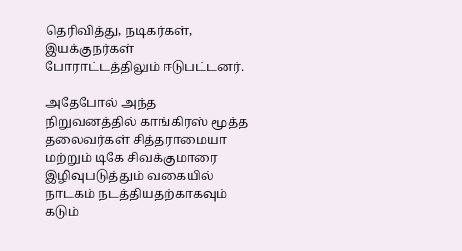தெரிவித்து, நடிகர்கள், இயக்குநர்கள் போராட்டத்திலும் ஈடுபட்டனர்.

அதேபோல் அந்த நிறுவனத்தில் காங்கிரஸ் மூத்த தலைவர்கள் சித்தராமையா மற்றும் டிகே சிவக்குமாரை இழிவுபடுத்தும் வகையில் நாடகம் நடத்தியதற்காகவும் கடும்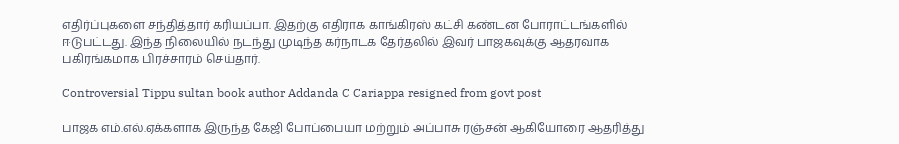எதிர்ப்புகளை சந்தித்தார் கரியப்பா. இதற்கு எதிராக காங்கிரஸ் கட்சி கண்டன போராட்டங்களில் ஈடுபட்டது. இந்த நிலையில் நடந்து முடிந்த கர்நாடக தேர்தலில் இவர் பாஜகவுக்கு ஆதரவாக பகிரங்கமாக பிரச்சாரம் செய்தார்.

Controversial Tippu sultan book author Addanda C Cariappa resigned from govt post

பாஜக எம்.எல்.ஏக்களாக இருந்த கேஜி போப்பையா மற்றும் அப்பாசு ரஞ்சன் ஆகியோரை ஆதரித்து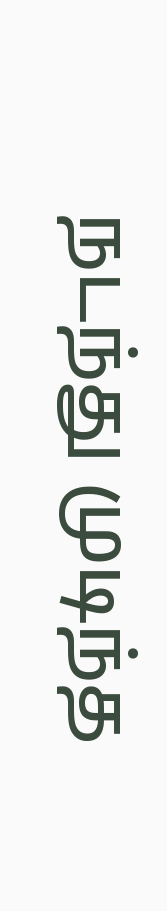நடந்து முடிந்த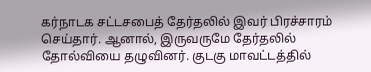கர்நாடக சட்டசபைத் தேர்தலில் இவர் பிரச்சாரம் செய்தார். ஆனால், இருவருமே தேர்தலில் தோல்வியை தழுவினர். குடகு மாவட்டத்தில்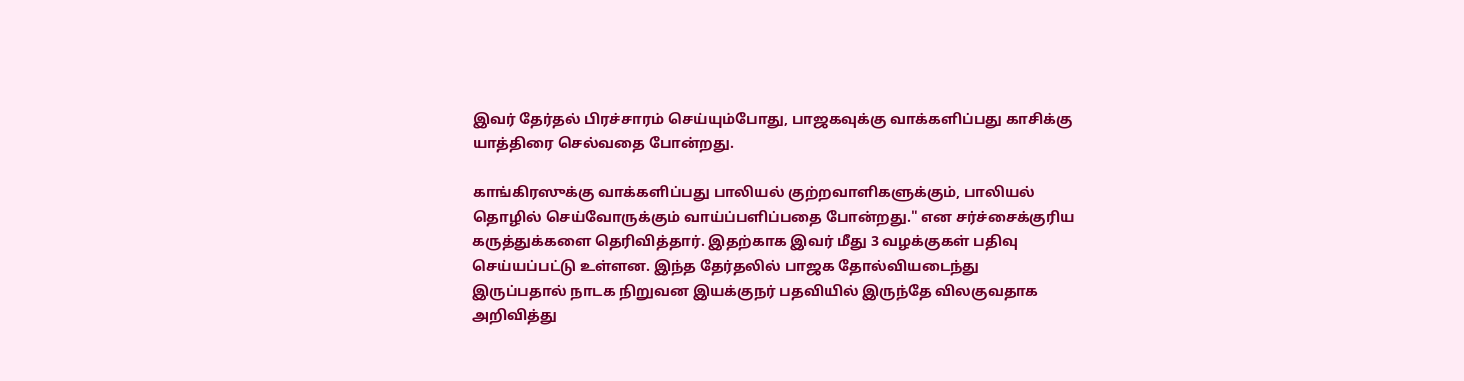இவர் தேர்தல் பிரச்சாரம் செய்யும்போது, பாஜகவுக்கு வாக்களிப்பது காசிக்கு யாத்திரை செல்வதை போன்றது.

காங்கிரஸுக்கு வாக்களிப்பது பாலியல் குற்றவாளிகளுக்கும், பாலியல் தொழில் செய்வோருக்கும் வாய்ப்பளிப்பதை போன்றது." என சர்ச்சைக்குரிய கருத்துக்களை தெரிவித்தார். இதற்காக இவர் மீது 3 வழக்குகள் பதிவு செய்யப்பட்டு உள்ளன. இந்த தேர்தலில் பாஜக தோல்வியடைந்து இருப்பதால் நாடக நிறுவன இயக்குநர் பதவியில் இருந்தே விலகுவதாக அறிவித்து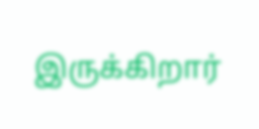இருக்கிறார்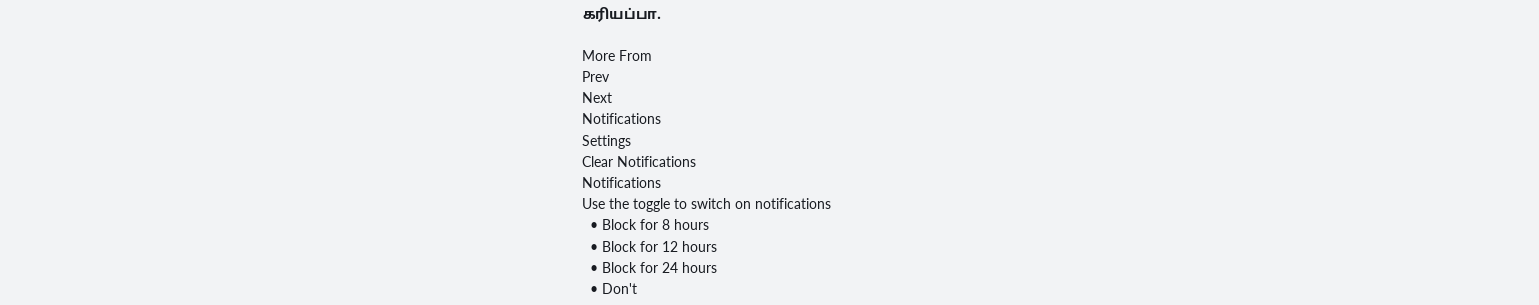கரியப்பா.

More From
Prev
Next
Notifications
Settings
Clear Notifications
Notifications
Use the toggle to switch on notifications
  • Block for 8 hours
  • Block for 12 hours
  • Block for 24 hours
  • Don't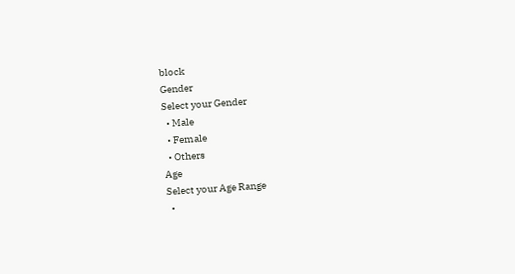block
Gender
Select your Gender
  • Male
  • Female
  • Others
Age
Select your Age Range
  •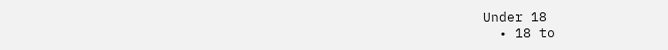Under 18
  • 18 to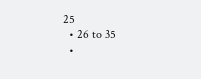25
  • 26 to 35
  •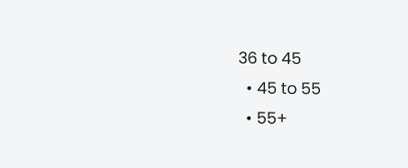36 to 45
  • 45 to 55
  • 55+